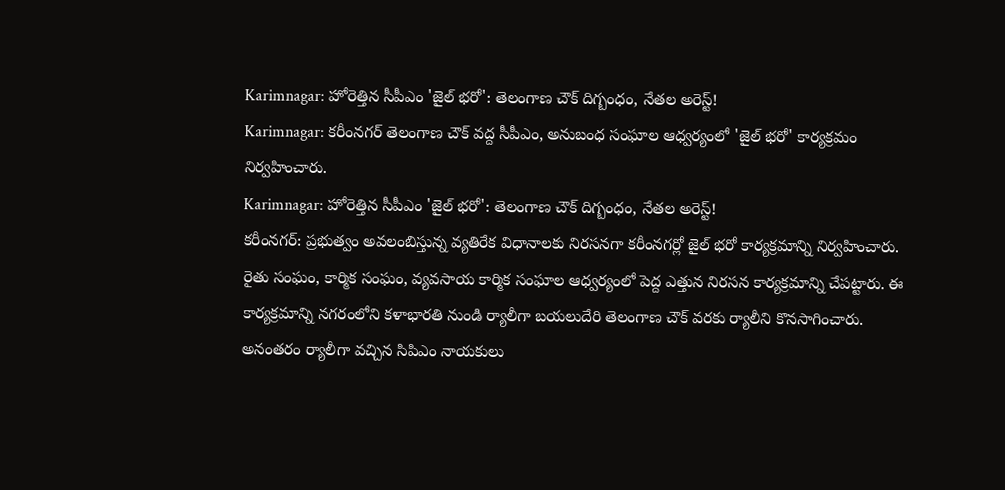Karimnagar: హోరెత్తిన సీపీఎం 'జైల్ భరో': తెలంగాణ చౌక్ దిగ్బంధం, నేతల అరెస్ట్!
Karimnagar: కరీంనగర్ తెలంగాణ చౌక్ వద్ద సీపీఎం, అనుబంధ సంఘాల ఆధ్వర్యంలో 'జైల్ భరో' కార్యక్రమం నిర్వహించారు.
Karimnagar: హోరెత్తిన సీపీఎం 'జైల్ భరో': తెలంగాణ చౌక్ దిగ్బంధం, నేతల అరెస్ట్!
కరీంనగర్: ప్రభుత్వం అవలంబిస్తున్న వ్యతిరేక విధానాలకు నిరసనగా కరీంనగర్లో జైల్ భరో కార్యక్రమాన్ని నిర్వహించారు. రైతు సంఘం, కార్మిక సంఘం, వ్యవసాయ కార్మిక సంఘాల ఆధ్వర్యంలో పెద్ద ఎత్తున నిరసన కార్యక్రమాన్ని చేపట్టారు. ఈ కార్యక్రమాన్ని నగరంలోని కళాభారతి నుండి ర్యాలీగా బయలుదేరి తెలంగాణ చౌక్ వరకు ర్యాలీని కొనసాగించారు.
అనంతరం ర్యాలీగా వచ్చిన సిపిఎం నాయకులు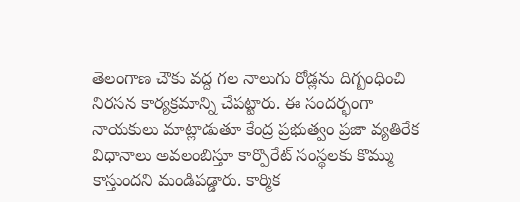తెలంగాణ చౌకు వద్ద గల నాలుగు రోడ్లను దిగ్బంధించి నిరసన కార్యక్రమాన్ని చేపట్టారు. ఈ సందర్భంగా నాయకులు మాట్లాడుతూ కేంద్ర ప్రభుత్వం ప్రజా వ్యతిరేక విధానాలు అవలంబిస్తూ కార్పొరేట్ సంస్థలకు కొమ్ము కాస్తుందని మండిపడ్డారు. కార్మిక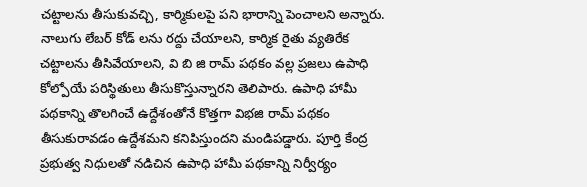చట్టాలను తీసుకువచ్చి, కార్మికులపై పని భారాన్ని పెంచాలని అన్నారు.
నాలుగు లేబర్ కోడ్ లను రద్దు చేయాలని, కార్మిక రైతు వ్యతిరేక చట్టాలను తీసివేయాలని, వి బి జి రామ్ పథకం వల్ల ప్రజలు ఉపాధి కోల్పోయే పరిస్థితులు తీసుకొస్తున్నారని తెలిపారు. ఉపాధి హామీ పథకాన్ని తొలగించే ఉద్దేశంతోనే కొత్తగా విభజి రామ్ పథకం తీసుకురావడం ఉద్దేశమని కనిపిస్తుందని మండిపడ్డారు. పూర్తి కేంద్ర ప్రభుత్వ నిధులతో నడిచిన ఉపాధి హామీ పథకాన్ని నిర్వీర్యం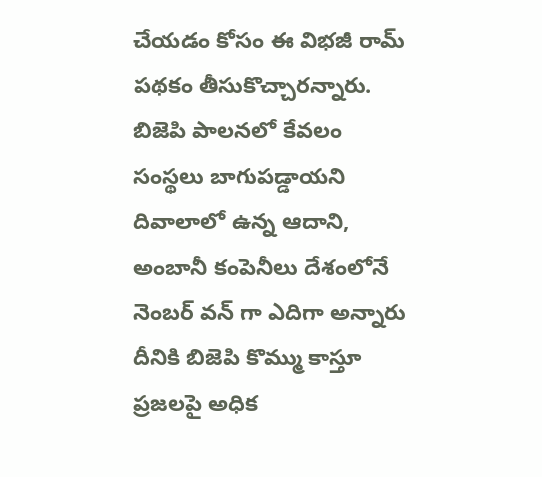చేయడం కోసం ఈ విభజీ రామ్ పథకం తీసుకొచ్చారన్నారు.
బిజెపి పాలనలో కేవలం సంస్థలు బాగుపడ్డాయని దివాలాలో ఉన్న ఆదాని, అంబానీ కంపెనీలు దేశంలోనే నెంబర్ వన్ గా ఎదిగా అన్నారు దీనికి బిజెపి కొమ్ము కాస్తూ ప్రజలపై అధిక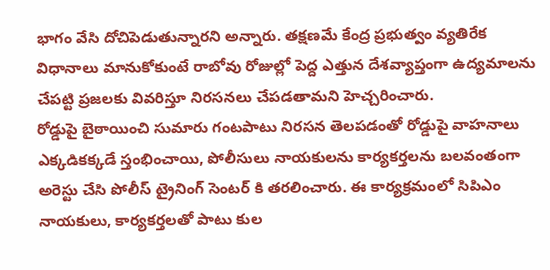భాగం వేసి దోచిపెడుతున్నారని అన్నారు. తక్షణమే కేంద్ర ప్రభుత్వం వ్యతిరేక విధానాలు మానుకోకుంటే రాబోవు రోజుల్లో పెద్ద ఎత్తున దేశవ్యాప్తంగా ఉద్యమాలను చేపట్టి ప్రజలకు వివరిస్తూ నిరసనలు చేపడతామని హెచ్చరించారు.
రోడ్డుపై బైఠాయించి సుమారు గంటపాటు నిరసన తెలపడంతో రోడ్డుపై వాహనాలు ఎక్కడికక్కడే స్తంభించాయి, పోలీసులు నాయకులను కార్యకర్తలను బలవంతంగా అరెస్టు చేసి పోలీస్ ట్రైనింగ్ సెంటర్ కి తరలించారు. ఈ కార్యక్రమంలో సిపిఎం నాయకులు, కార్యకర్తలతో పాటు కుల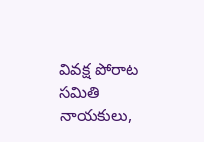వివక్ష పోరాట సమితి నాయకులు,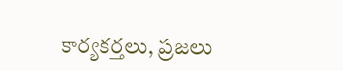కార్యకర్తలు, ప్రజలు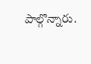పాల్గొన్నారు.